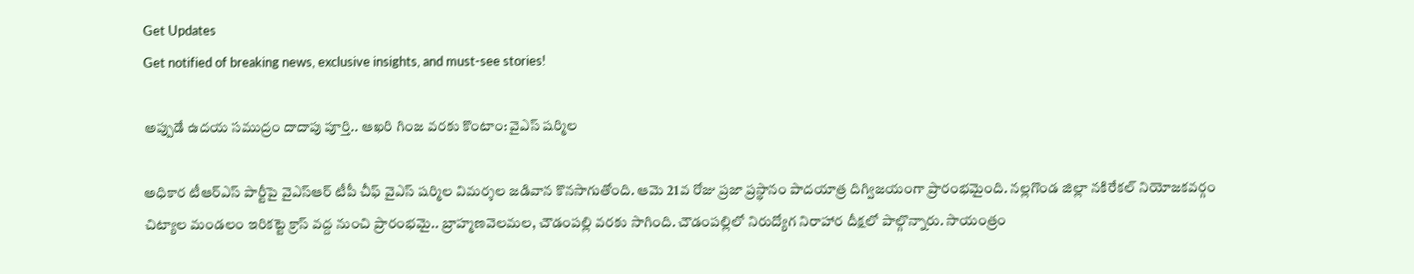Get Updates
Get notified of breaking news, exclusive insights, and must-see stories!

అప్పుడే ఉదయ సముద్రం దాదాపు పూర్తి.. ఆఖరి గింజ వరకు కొంటాం: వైఎస్ షర్మిల

అధికార టీఆర్ఎస్ పార్టీపై వైఎస్ఆర్ టీపీ చీఫ్ వైఎస్ షర్మిల విమర్శల జడివాన కొనసాగుతోంది. ఆమె 21వ రోజు ప్రజా ప్రస్థానం పాదయాత్ర దిగ్విజయంగా ప్రారంభమైంది. నల్లగొండ జిల్లా నకిరేకల్ నియోజకవర్గం చిట్యాల మండలం ఇరికట్టె క్రాస్ వద్ద నుంచి ప్రారంభమై.. బ్రాహ్మణవెలమల, చౌడంపల్లి వరకు సాగింది. చౌడంపల్లిలో నిరుద్యోగ నిరాహార దీక్షలో పాల్గొన్నారు. సాయంత్రం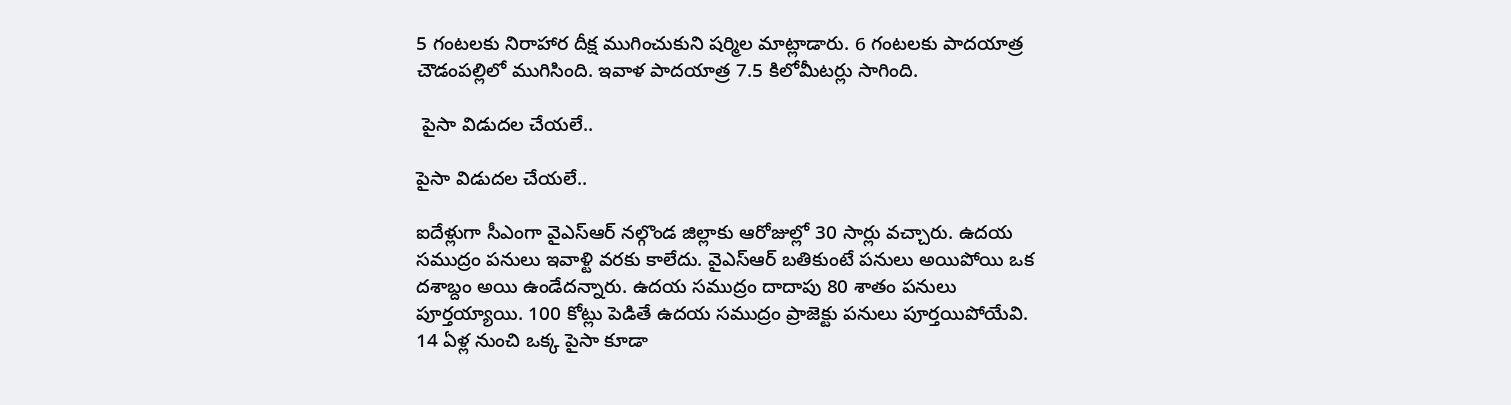5 గంటలకు నిరాహార దీక్ష ముగించుకుని షర్మిల మాట్లాడారు. 6 గంటలకు పాదయాత్ర చౌడంపల్లిలో ముగిసింది. ఇవాళ పాదయాత్ర 7.5 కిలోమీటర్లు సాగింది.

 పైసా విడుదల చేయలే..

పైసా విడుదల చేయలే..

ఐదేళ్లుగా సీఎంగా వైఎస్ఆర్ నల్గొండ జిల్లాకు ఆరోజుల్లో 30 సార్లు వచ్చారు. ఉదయ సముద్రం పనులు ఇవాళ్టి వరకు కాలేదు. వైఎస్ఆర్ బతికుంటే పనులు అయిపోయి ఒక దశాబ్దం అయి ఉండేదన్నారు. ఉదయ సముద్రం దాదాపు 80 శాతం పనులు పూర్తయ్యాయి. 100 కోట్లు పెడితే ఉదయ సముద్రం ప్రాజెక్టు పనులు పూర్తయిపోయేవి. 14 ఏళ్ల నుంచి ఒక్క పైసా కూడా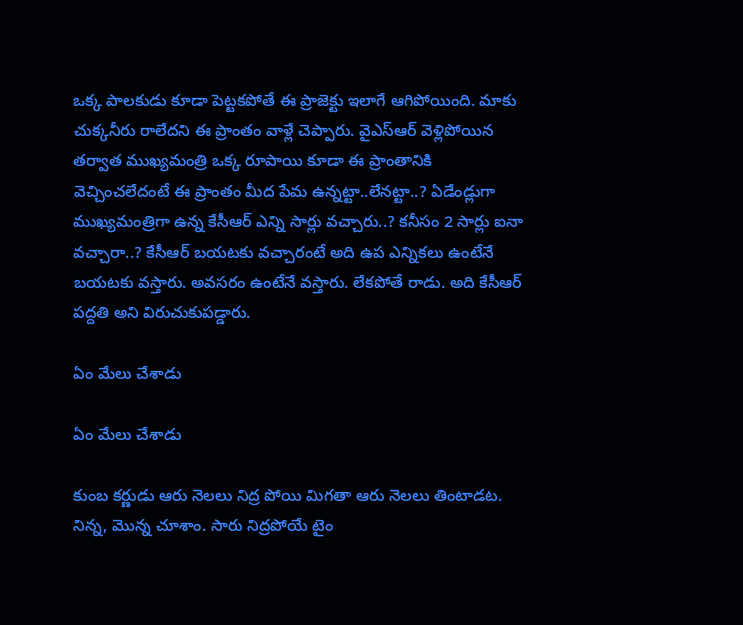ఒక్క పాలకుడు కూడా పెట్టకపోతే ఈ ప్రాజెక్టు ఇలాగే ఆగిపోయింది. మాకు చుక్కనీరు రాలేదని ఈ ప్రాంతం వాళ్లే చెప్పారు. వైఎస్ఆర్ వెళ్లిపోయిన తర్వాత ముఖ్యమంత్రి ఒక్క రూపాయి కూడా ఈ ప్రాంతానికి వెచ్చించలేదంటే ఈ ప్రాంతం మీద పేమ ఉన్నట్టా..లేనట్టా..? ఏడేండ్లుగా ముఖ్యమంత్రిగా ఉన్న కేసీఆర్ ఎన్ని సార్లు వచ్చారు..? కనీసం 2 సార్లు ఐనా వచ్చారా..? కేసీఆర్ బయటకు వచ్చారంటే అది ఉప ఎన్నికలు ఉంటేనే బయటకు వస్తారు. అవసరం ఉంటేనే వస్తారు. లేకపోతే రాడు. అది కేసీఆర్ పద్దతి అని విరుచుకుపడ్డారు.

ఏం మేలు చేశాడు

ఏం మేలు చేశాడు

కుంబ కర్ణుడు ఆరు నెలలు నిద్ర పోయి మిగతా ఆరు నెలలు తింటాడట. నిన్న, మొన్న చూశాం. సారు నిద్రపోయే టైం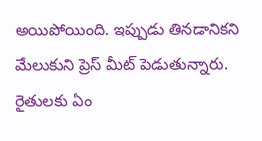అయిపోయింది. ఇప్పుడు తినడానికని మేలుకుని ప్రెస్ మీట్ పెడుతున్నారు. రైతులకు ఏం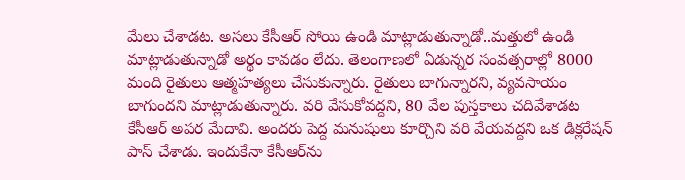మేలు చేశాడట. అసలు కేసీఆర్ సోయి ఉండి మాట్లాడుతున్నాడో..మత్తులో ఉండి మాట్లాడుతున్నాడో అర్థం కావడం లేదు. తెలంగాణలో ఏడున్నర సంవత్సరాల్లో 8000 మంది రైతులు ఆత్మహత్యలు చేసుకున్నారు. రైతులు బాగున్నారని, వ్యవసాయం బాగుందని మాట్లాడుతున్నారు. వరి వేసుకోవద్దని, 80 వేల పుస్తకాలు చదివేశాడట కేసీఆర్ అపర మేదావి. అందరు పెద్ద మనుషులు కూర్చొని వరి వేయవద్దని ఒక డిక్లరేషన్ పాస్ చేశాడు. ఇందుకేనా కేసీఆర్‌ను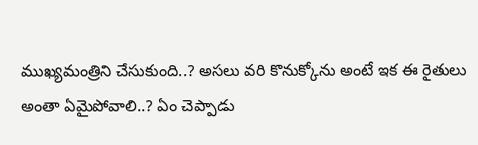ముఖ్యమంత్రిని చేసుకుంది..? అసలు వరి కొనుక్కోను అంటే ఇక ఈ రైతులు అంతా ఏమైపోవాలి..? ఏం చెప్పాడు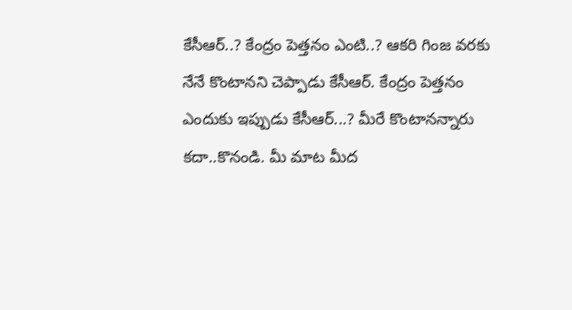కేసీఆర్..? కేంద్రం పెత్తనం ఎంటి..? ఆకరి గింజ వరకు నేనే కొంటానని చెప్పాడు కేసీఆర్. కేంద్రం పెత్తనం ఎందుకు ఇప్పుడు కేసీఆర్...? మీరే కొంటానన్నారు కదా..కొనండి. మీ మాట మీద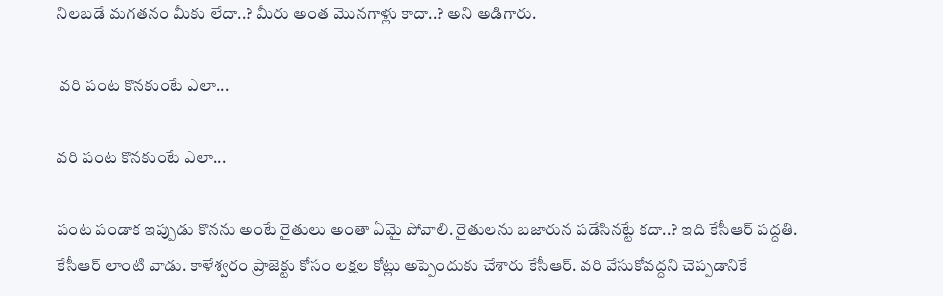నిలబడే మగతనం మీకు లేదా..? మీరు అంత మొనగాళ్లు కాదా..? అని అడిగారు.

 వరి పంట కొనకుంటే ఎలా...

వరి పంట కొనకుంటే ఎలా...

పంట పండాక ఇప్పుడు కొనను అంటే రైతులు అంతా ఏమై పోవాలి. రైతులను బజారున పడేసినట్టే కదా..? ఇది కేసీఆర్ పద్దతి. కేసీఆర్ లాంటి వాడు. కాళేశ్వరం ప్రాజెక్టు కోసం లక్షల కోట్లు అప్పెందుకు చేశారు కేసీఆర్. వరి వేసుకోవద్దని చెప్పడానికే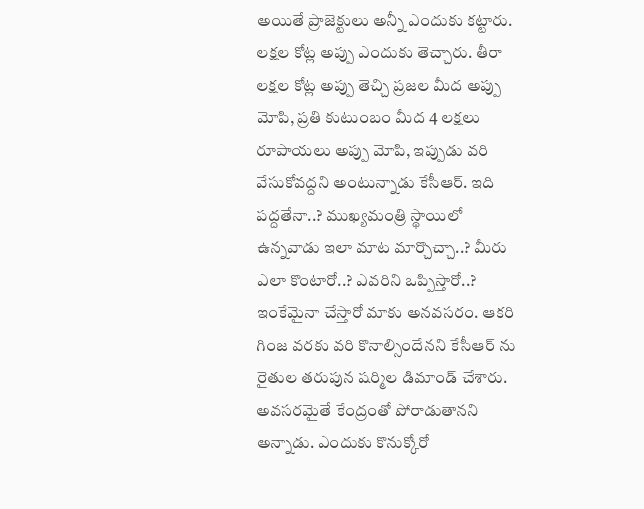అయితే ప్రాజెక్టులు అన్నీ ఎందుకు కట్టారు. లక్షల కోట్ల అప్పు ఎందుకు తెచ్చారు. తీరా లక్షల కోట్ల అప్పు తెచ్చి ప్రజల మీద అప్పు మోపి, ప్రతి కుటుంబం మీద 4 లక్షలు రూపాయలు అప్పు మోపి, ఇప్పుడు వరి వేసుకోవద్దని అంటున్నాడు కేసీఆర్. ఇది పద్దతేనా..? ముఖ్యమంత్రి స్థాయిలో ఉన్నవాడు ఇలా మాట మార్చొచ్చా..? మీరు ఎలా కొంటారో..? ఎవరిని ఒప్పిస్తారో..? ఇంకేమైనా చేస్తారో మాకు అనవసరం. ఆకరి గింజ వరకు వరి కొనాల్సిందేనని కేసీఆర్ ను రైతుల తరుపున షర్మిల డిమాండ్ చేశారు. అవసరమైతే కేంద్రంతో పోరాడుతానని అన్నాడు. ఎందుకు కొనుక్కోరో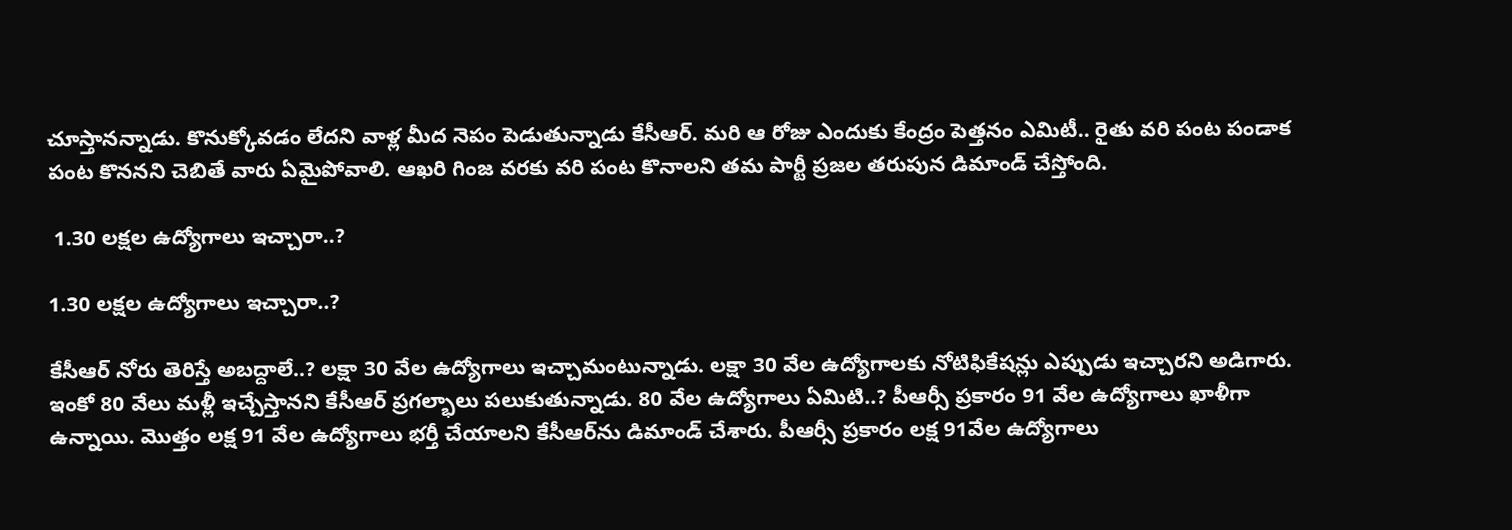చూస్తానన్నాడు. కొనుక్కోవడం లేదని వాళ్ల మీద నెపం పెడుతున్నాడు కేసీఆర్. మరి ఆ రోజు ఎందుకు కేంద్రం పెత్తనం ఎమిటీ.. రైతు వరి పంట పండాక పంట కొననని చెబితే వారు ఏమైపోవాలి. ఆఖరి గింజ వరకు వరి పంట కొనాలని తమ పార్టీ ప్రజల తరుపున డిమాండ్ చేస్తోంది.

 1.30 లక్షల ఉద్యోగాలు ఇచ్చారా..?

1.30 లక్షల ఉద్యోగాలు ఇచ్చారా..?

కేసీఆర్ నోరు తెరిస్తే అబద్దాలే..? లక్షా 30 వేల ఉద్యోగాలు ఇచ్చామంటున్నాడు. లక్షా 30 వేల ఉద్యోగాలకు నోటిఫికేషన్లు ఎప్పుడు ఇచ్చారని అడిగారు. ఇంకో 80 వేలు మళ్లీ ఇచ్చేస్తానని కేసీఆర్ ప్రగల్భాలు పలుకుతున్నాడు. 80 వేల ఉద్యోగాలు ఏమిటి..? పీఆర్సీ ప్రకారం 91 వేల ఉద్యోగాలు ఖాళీగా ఉన్నాయి. మొత్తం లక్ష 91 వేల ఉద్యోగాలు భర్తీ చేయాలని కేసీఆర్‌ను డిమాండ్ చేశారు. పీఆర్సీ ప్రకారం లక్ష 91వేల ఉద్యోగాలు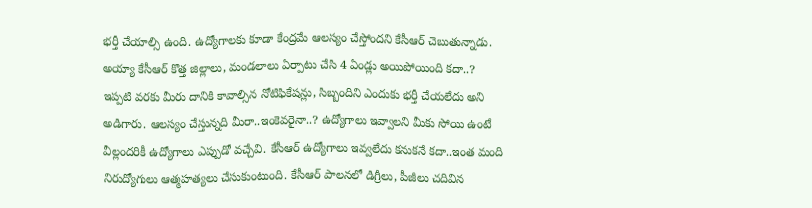భర్తీ చేయాల్సి ఉంది. ఉద్యోగాలకు కూడా కేంద్రమే ఆలస్యం చేస్తోందని కేసీఆర్ చెబుతున్నాడు. అయ్యా కేసీఆర్ కొత్త జిల్లాలు, మండలాలు ఏర్పాటు చేసి 4 ఏండ్లు అయిపోయింది కదా..? ఇప్పటి వరకు మీరు దానికి కావాల్సిన నోటిఫికేషన్లు, సిబ్బందిని ఎందుకు భర్తీ చేయలేదు అని అడిగారు. ఆలస్యం చేస్తున్నది మీరా..ఇంకెవరైనా..? ఉద్యోగాలు ఇవ్వాలని మీకు సోయి ఉంటే వీల్లందరికీ ఉద్యోగాలు ఎప్పుడో వచ్చేవి. కేసీఆర్ ఉద్యోగాలు ఇవ్వలేదు కనుకనే కదా..ఇంత మంది నిరుద్యోగులు ఆత్మహత్యలు చేసుకుంటుంది. కేసీఆర్ పాలనలో డిగ్రీలు, పీజీలు చదివిన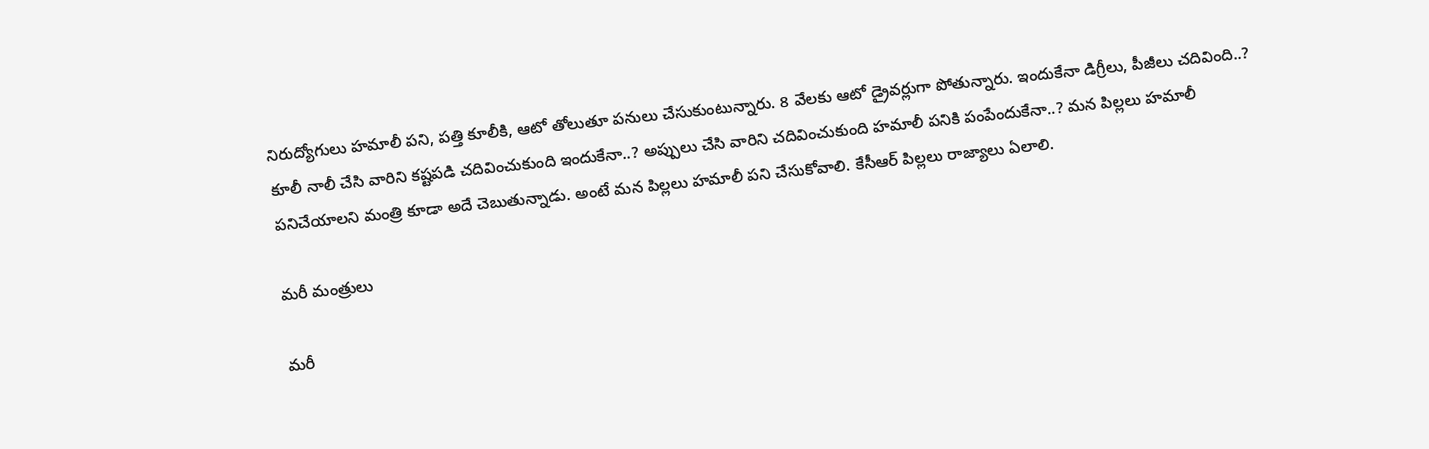నిరుద్యోగులు హమాలీ పని, పత్తి కూలీకి, ఆటో తోలుతూ పనులు చేసుకుంటున్నారు. 8 వేలకు ఆటో డ్రైవర్లుగా పోతున్నారు. ఇందుకేనా డిగ్రీలు, పీజీలు చదివింది..? కూలీ నాలీ చేసి వారిని కష్టపడి చదివించుకుంది ఇందుకేనా..? అప్పులు చేసి వారిని చదివించుకుంది హమాలీ పనికి పంపేందుకేనా..? మన పిల్లలు హమాలీ పనిచేయాలని మంత్రి కూడా అదే చెబుతున్నాడు. అంటే మన పిల్లలు హమాలీ పని చేసుకోవాలి. కేసీఆర్ పిల్లలు రాజ్యాలు ఏలాలి.

మరీ మంత్రులు

మరీ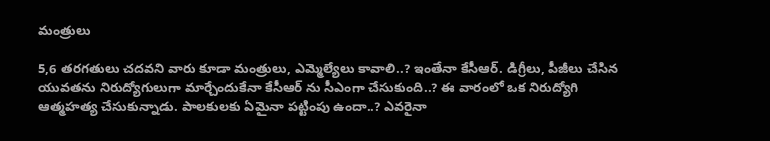మంత్రులు

5,6 తరగతులు చదవని వారు కూడా మంత్రులు, ఎమ్మెల్యేలు కావాలి..? ఇంతేనా కేసీఆర్. డిగ్రీలు, పీజీలు చేసిన యువతను నిరుద్యోగులుగా మార్చేందుకేనా కేసీఆర్ ను సీఎంగా చేసుకుంది..? ఈ వారంలో ఒక నిరుద్యోగి ఆత్మహత్య చేసుకున్నాడు. పాలకులకు ఏమైనా పట్టింపు ఉందా..? ఎవరైనా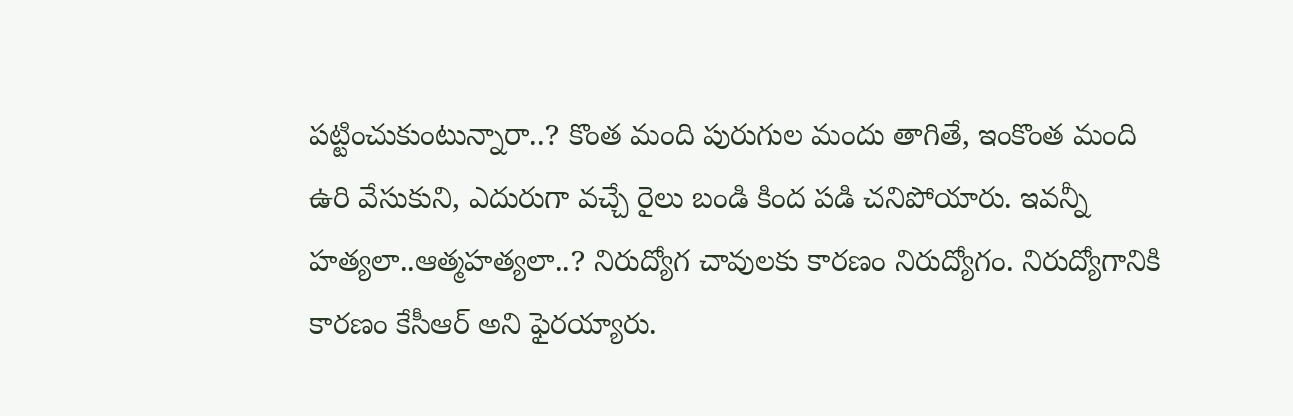పట్టించుకుంటున్నారా..? కొంత మంది పురుగుల మందు తాగితే, ఇంకొంత మంది ఉరి వేసుకుని, ఎదురుగా వచ్చే రైలు బండి కింద పడి చనిపోయారు. ఇవన్నీ హత్యలా..ఆత్మహత్యలా..? నిరుద్యోగ చావులకు కారణం నిరుద్యోగం. నిరుద్యోగానికి కారణం కేసీఆర్ అని ఫైరయ్యారు.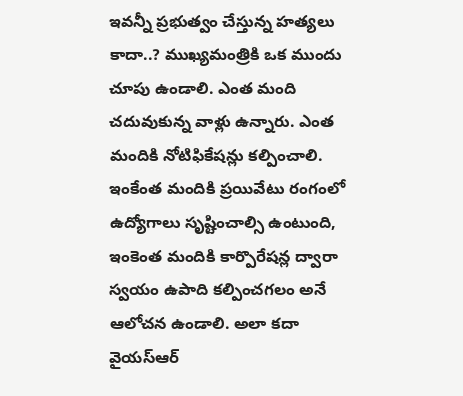ఇవన్నీ ప్రభుత్వం చేస్తున్న హత్యలు కాదా..? ముఖ్యమంత్రికి ఒక ముందు చూపు ఉండాలి. ఎంత మంది చదువుకున్న వాళ్లు ఉన్నారు. ఎంత మందికి నోటిఫికేషన్లు కల్పించాలి. ఇంకేంత మందికి ప్రయివేటు రంగంలో ఉద్యోగాలు సృష్టించాల్సి ఉంటుంది, ఇంకెంత మందికి కార్పొరేషన్ల ద్వారా స్వయం ఉపాది కల్పించగలం అనే ఆలోచన ఉండాలి. అలా కదా వైయస్ఆర్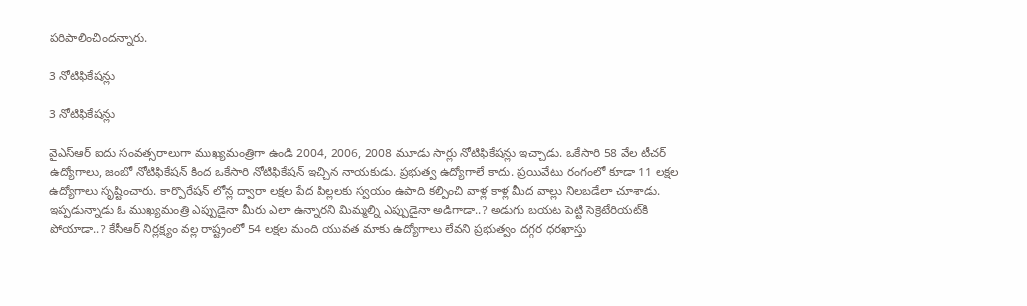పరిపాలించిందన్నారు.

3 నోటిఫికేషన్లు

3 నోటిఫికేషన్లు

వైఎస్ఆర్ ఐదు సంవత్సరాలుగా ముఖ్యమంత్రిగా ఉండి 2004, 2006, 2008 మూడు సార్లు నోటిఫికేషన్లు ఇచ్చాడు. ఒకేసారి 58 వేల టీచర్ ఉద్యోగాలు, జంబో నోటిఫికేషన్ కింద ఒకేసారి నోటిఫికేషన్ ఇచ్చిన నాయకుడు. ప్రభుత్వ ఉద్యోగాలే కాదు. ప్రయివేటు రంగంలో కూడా 11 లక్షల ఉద్యోగాలు సృష్టించారు. కార్పొరేషన్ లోన్ల ద్వారా లక్షల పేద పిల్లలకు స్వయం ఉపాది కల్పించి వాళ్ల కాళ్ల మీద వాల్లు నిలబడేలా చూశాడు. ఇప్పడున్నాడు ఓ ముఖ్యమంత్రి ఎప్పుడైనా మీరు ఎలా ఉన్నారని మిమ్మల్ని ఎప్పుడైనా అడిగాడా..? అడుగు బయట పెట్టి సెక్రెటేరియట్‌కి పోయాడా..? కేసీఆర్ నిర్లక్ష్యం వల్ల రాష్ట్రంలో 54 లక్షల మంది యువత మాకు ఉద్యోగాలు లేవని ప్రభుత్వం దగ్గర ధరఖాస్తు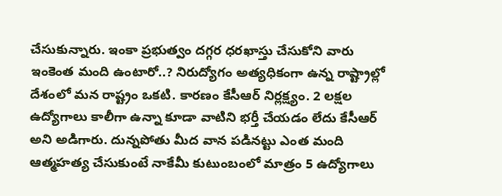చేసుకున్నారు. ఇంకా ప్రభుత్వం దగ్గర ధరఖాస్తు చేసుకోని వారు ఇంకెంత మంది ఉంటారో..? నిరుద్యోగం అత్యధికంగా ఉన్న రాష్ట్రాల్లో దేశంలో మన రాష్ట్రం ఒకటి. కారణం కేసీఆర్ నిర్లక్ష్యం. 2 లక్షల ఉద్యోగాలు కాలీగా ఉన్నా కూడా వాటిని భర్తీ చేయడం లేదు కేసీఆర్ అని అడిగారు. దున్నపోతు మీద వాన పడినట్టు ఎంత మంది ఆత్మహత్య చేసుకుంటే నాకేమీ కుటుంబంలో మాత్రం 5 ఉద్యోగాలు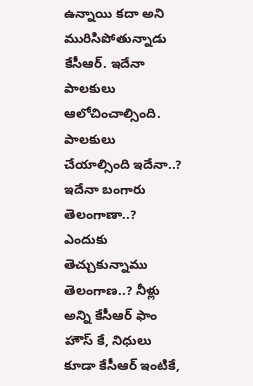ఉన్నాయి కదా అని మురిసిపోతున్నాడు కేసీఆర్. ఇదేనా పాలకులు ఆలోచించాల్సింది. పాలకులు చేయాల్సింది ఇదేనా..? ఇదేనా బంగారు తెలంగాణా..? ఎందుకు తెచ్చుకున్నాము తెలంగాణ..? నీళ్లు అన్ని కేసీఆర్ ఫాం హౌస్ కే, నిధులు కూడా కేసీఆర్ ఇంటికే,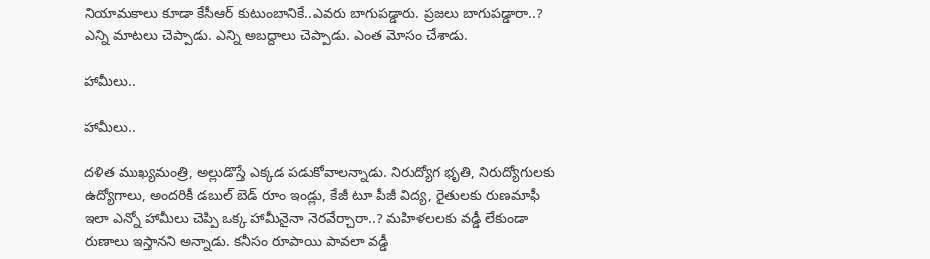నియామకాలు కూడా కేసీఆర్ కుటుంబానికే..ఎవరు బాగుపడ్డారు. ప్రజలు బాగుపడ్డారా..? ఎన్ని మాటలు చెప్పాడు. ఎన్ని అబద్దాలు చెప్పాడు. ఎంత మోసం చేశాడు.

హామీలు..

హామీలు..

దళిత ముఖ్యమంత్రి, అల్లుడొస్తే ఎక్కడ పడుకోవాలన్నాడు. నిరుద్యోగ భృతి, నిరుద్యోగులకు ఉద్యోగాలు, అందరికీ డబుల్ బెడ్ రూం ఇండ్లు, కేజీ టూ పీజీ విద్య, రైతులకు రుణమాఫీ ఇలా ఎన్నో హామీలు చెప్పి ఒక్క హామీనైనా నెరవేర్చారా..? మహిళలలకు వడ్డీ లేకుండా రుణాలు ఇస్తానని అన్నాడు. కనీసం రూపాయి పావలా వడ్డీ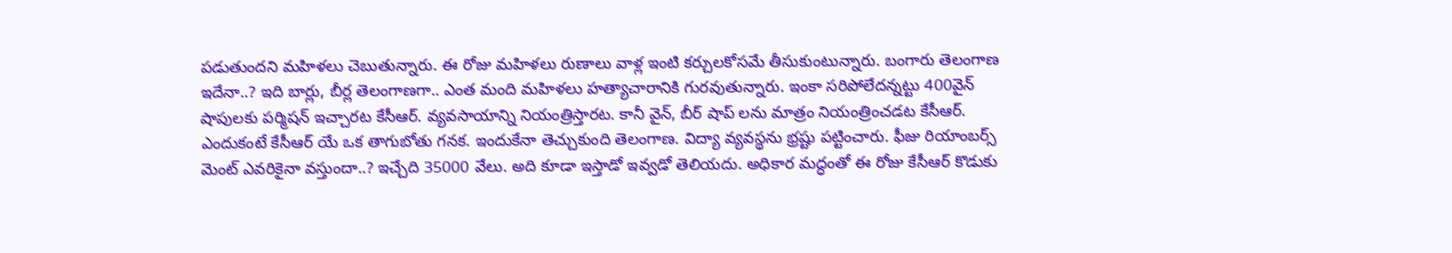పడుతుందని మహిళలు చెబుతున్నారు. ఈ రోజు మహిళలు రుణాలు వాళ్ల ఇంటి కర్చులకోసమే తీసుకుంటున్నారు. బంగారు తెలంగాణ ఇదేనా..? ఇది బార్లు, బీర్ల తెలంగాణగా.. ఎంత మంది మహిళలు హత్యాచారానికి గురవుతున్నారు. ఇంకా సరిపోలేదన్నట్టు 400వైన్ షాపులకు పర్మిషన్ ఇచ్చారట కేసీఆర్. వ్యవసాయాన్ని నియంత్రిస్తారట. కానీ వైన్, బీర్ షాప్ లను మాత్రం నియంత్రించడట కేసీఆర్. ఎందుకంటే కేసీఆర్ యే ఒక తాగుబోతు గనక. ఇందుకేనా తెచ్చుకుంది తెలంగాణ. విద్యా వ్యవస్థను భ్రష్టు పట్టించారు. ఫీజు రియాంబర్స్ మెంట్ ఎవరికైనా వస్తుందా..? ఇచ్చేది 35000 వేలు. అది కూడా ఇస్తాడో ఇవ్వడో తెలియదు. అధికార మద్ధంతో ఈ రోజు కేసీఆర్ కొడుకు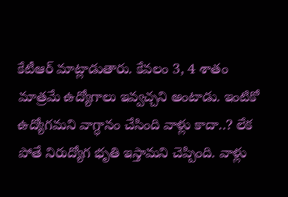కేటీఆర్ మాట్లాడుతారు. కేవలం 3, 4 శాతం మాత్రమే ఉద్యోగాలు ఇవ్వచ్చని అంటాడు. ఇంటికో ఉద్యోగమని వాగ్ధానం చేసింది వాళ్లు కాదా..? లేక పోతే నిరుద్యోగ భృతి ఇస్తామని చెప్పింది. వాళ్లు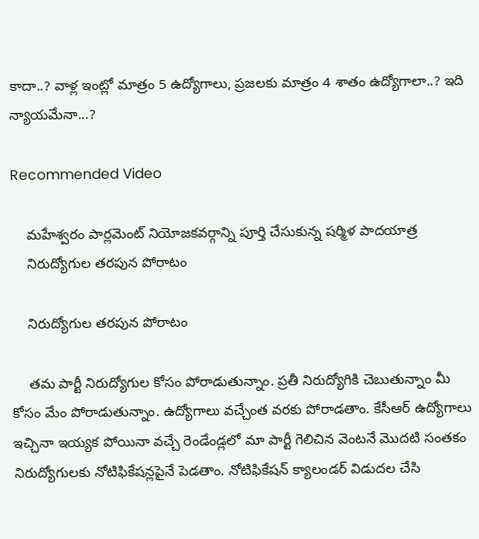కాదా..? వాళ్ల ఇంట్లో మాత్రం 5 ఉద్యోగాలు, ప్రజలకు మాత్రం 4 శాతం ఉద్యోగాలా..? ఇది న్యాయమేనా...?

Recommended Video

    మహేశ్వరం పార్లమెంట్ నియోజకవర్గాన్ని పూర్తి చేసుకున్న షర్మిళ పాదయాత్ర
    నిరుద్యోగుల తరపున పోరాటం

    నిరుద్యోగుల తరపున పోరాటం

    తమ పార్టీ నిరుద్యోగుల కోసం పోరాడుతున్నాం. ప్రతీ నిరుద్యోగికి చెబుతున్నాం మీ కోసం మేం పోరాడుతున్నాం. ఉద్యోగాలు వచ్చేంత వరకు పోరాడతాం. కేసీఆర్ ఉద్యోగాలు ఇచ్చినా ఇయ్యక పోయినా వచ్చే రెండేండ్లలో మా పార్టీ గెలిచిన వెంటనే మొదటి సంతకం నిరుద్యోగులకు నోటిఫికేషన్లపైనే పెడతాం. నోటిఫికేషన్ క్యాలండర్ విడుదల చేసి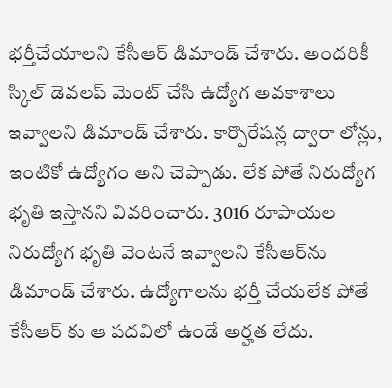భర్తీచేయాలని కేసీఆర్ డిమాండ్ చేశారు. అందరికీ స్కిల్ డెవలప్ మెంట్ చేసి ఉద్యోగ అవకాశాలు ఇవ్వాలని డిమాండ్ చేశారు. కార్పొరేషన్ల ద్వారా లోన్లు, ఇంటికో ఉద్యోగం అని చెప్పాడు. లేక పోతే నిరుద్యోగ భృతి ఇస్తానని వివరించారు. 3016 రూపాయల నిరుద్యోగ భృతి వెంటనే ఇవ్వాలని కేసీఆర్‌ను డిమాండ్ చేశారు. ఉద్యోగాలను భర్తీ చేయలేక పోతే కేసీఆర్ కు ఆ పదవిలో ఉండే అర్హత లేదు.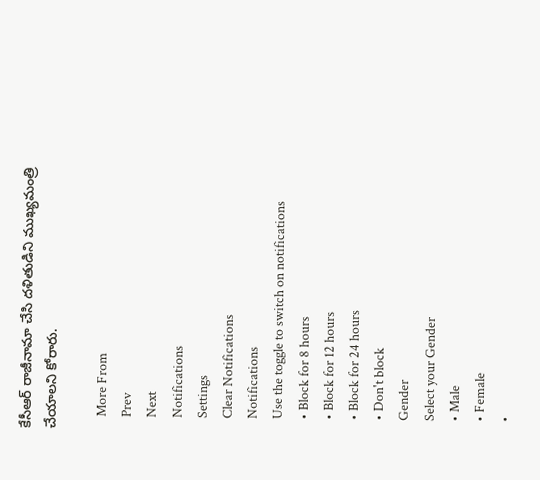కేసీఆర్ రాజీనామా చేసి దళితుడిని ముఖ్యమంత్రి చేయాలని కోరారు.

    More From
    Prev
    Next
    Notifications
    Settings
    Clear Notifications
    Notifications
    Use the toggle to switch on notifications
    • Block for 8 hours
    • Block for 12 hours
    • Block for 24 hours
    • Don't block
    Gender
    Select your Gender
    • Male
    • Female
    •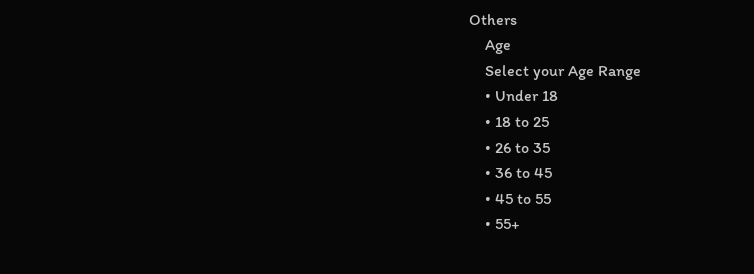Others
    Age
    Select your Age Range
    • Under 18
    • 18 to 25
    • 26 to 35
    • 36 to 45
    • 45 to 55
    • 55+